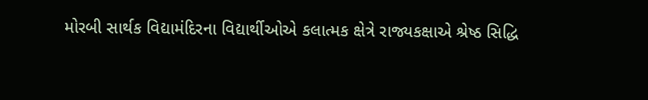મોરબી સાર્થક વિદ્યામંદિરના વિદ્યાર્થીઓએ કલાત્મક ક્ષેત્રે રાજ્યકક્ષાએ શ્રેષ્ઠ સિદ્ધિ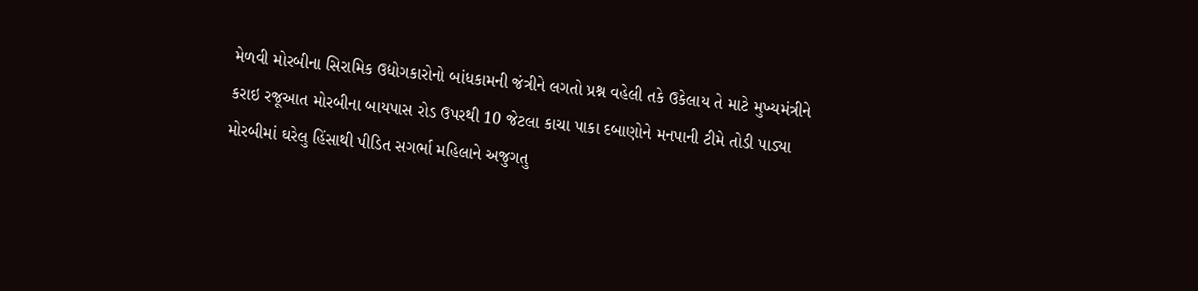મેળવી મોરબીના સિરામિક ઉદ્યોગકારોનો બાંધકામની જંત્રીને લગતો પ્રશ્ન વહેલી તકે ઉકેલાય તે માટે મુખ્યમંત્રીને કરાઇ રજૂઆત મોરબીના બાયપાસ રોડ ઉપરથી 10 જેટલા કાચા પાકા દબાણોને મનપાની ટીમે તોડી પાડ્યા મોરબીમાં ઘરેલુ હિંસાથી પીડિત સગર્ભા મહિલાને અજુગતુ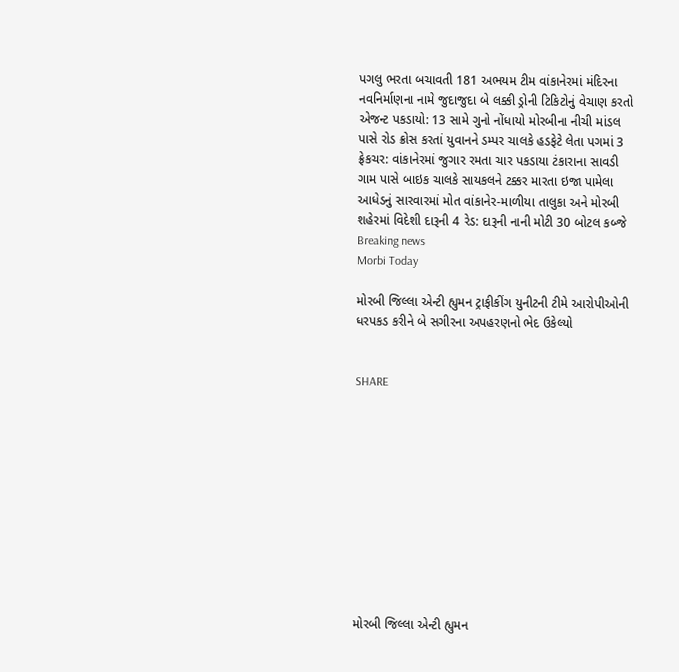પગલુ ભરતા બચાવતી 181 અભયમ ટીમ વાંકાનેરમાં મંદિરના નવનિર્માણના નામે જુદાજુદા બે લક્કી ડ્રોની ટિકિટોનું વેચાણ કરતો એજન્ટ પકડાયો: 13 સામે ગુનો નોંધાયો મોરબીના નીચી માંડલ પાસે રોડ ક્રોસ કરતાં યુવાનને ડમ્પર ચાલકે હડફેટે લેતા પગમાં 3 ફ્રેકચર: વાંકાનેરમાં જુગાર રમતા ચાર પકડાયા ટંકારાના સાવડી ગામ પાસે બાઇક ચાલકે સાયકલને ટક્કર મારતા ઇજા પામેલા આધેડનું સારવારમાં મોત વાંકાનેર-માળીયા તાલુકા અને મોરબી શહેરમાં વિદેશી દારૂની 4 રેડ: દારૂની નાની મોટી 30 બોટલ કબ્જે
Breaking news
Morbi Today

મોરબી જિલ્લા એન્ટી હ્યુમન ટ્રાફીકીંગ યુનીટની ટીમે આરોપીઓની ધરપકડ કરીને બે સગીરના અપહરણનો ભેદ ઉકેલ્યો


SHARE











મોરબી જિલ્લા એન્ટી હ્યુમન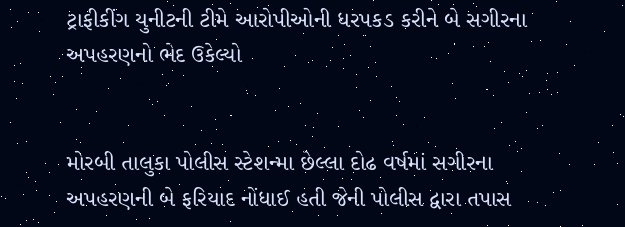ટ્રાફીકીંગ યુનીટની ટીમે આરોપીઓની ધરપકડ કરીને બે સગીરના અપહરણનો ભેદ ઉકેલ્યો


મોરબી તાલુકા પોલીસ સ્ટેશન્મા છેલ્લા દોઢ વર્ષમાં સગીરના અપહરણની બે ફરિયાદ નોંધાઈ હતી જેની પોલીસ દ્વારા તપાસ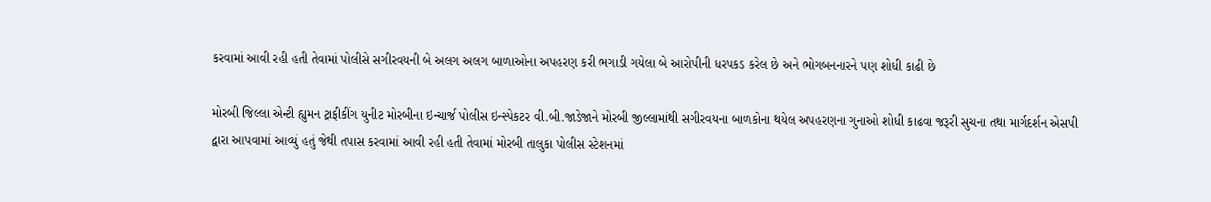કરવામાં આવી રહી હતી તેવામાં પોલીસે સગીરવયની બે અલગ અલગ બાળાઓના અપહરણ કરી ભગાડી ગયેલા બે આરોપીની ધરપકડ કરેલ છે અને ભોગબનનારને પણ શોધી કાઢી છે

મોરબી જિલ્લા એન્ટી હ્યુમન ટ્રાફીકીંગ યુનીટ મોરબીના ઇન્ચાર્જ પોલીસ ઇન્સ્પેકટર વી.બી.જાડેજાને મોરબી જીલ્લામાંથી સગીરવયના બાળકોના થયેલ અપહરણના ગુનાઓ શોધી કાઢવા જરૂરી સુચના તથા માર્ગદર્શન એસપી દ્વારા આપવામાં આવ્યું હતું જેથી તપાસ કરવામાં આવી રહી હતી તેવામાં મોરબી તાલુકા પોલીસ સ્ટેશનમાં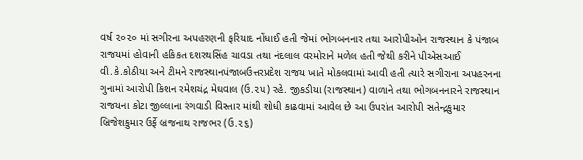વર્ષ ૨૦૨૦ માં સગીરના અપહરણની ફરિયાદ નોંધાઈ હતી જેમાં ભોગબનનાર તથા આરોપીઓન રાજસ્થાન કે પંજાબ રાજયમાં હોવાની હકિકત દશરથસિંહ ચાવડા તથા નંદલાલ વરમોરાને મળેલ હતી જેથી કરીને પીએસઆઈ વી.કે.કોઠીયા અને ટીમને રાજસ્થાનપંજાબઉત્તરપ્રદેશ રાજય ખાતે મોકલવામાં આવી હતી ત્યારે સગીરાના અપહરનના ગુનામાં આરોપી કિશન રમેશચંદ્ર મેઘવાલ (ઉ.૨૫) રહે. જીકડીયા (રાજસ્થાન) વાળાને તથા ભોગબનનારને રાજસ્થાન રાજયના કોટા જીલ્લાના રંગવાડી વિસ્તાર માંથી શોધી કાઢવામાં આવેલ છે આ ઉપરાંત આરોપી સતેન્દ્રકુમાર બ્રિજેશકુમાર ઉર્ફે બ્રજનાથ રાજભર (ઉ.૨૬)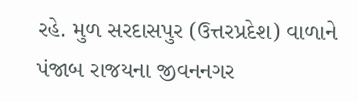રહે. મુળ સરદાસપુર (ઉત્તરપ્રદેશ) વાળાને પંજાબ રાજયના જીવનનગર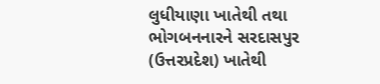લુધીયાણા ખાતેથી તથા ભોગબનનારને સરદાસપુર (ઉત્તરપ્રદેશ) ખાતેથી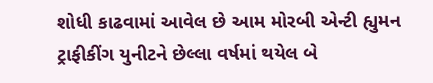શોધી કાઢવામાં આવેલ છે આમ મોરબી એન્ટી હ્યુમન ટ્રાફીકીંગ યુનીટને છેલ્લા વર્ષમાં થયેલ બે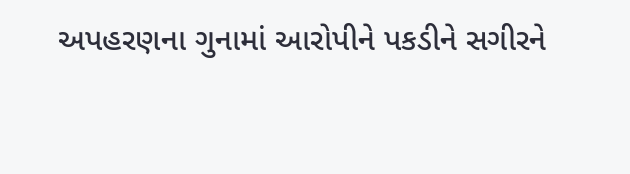અપહરણના ગુનામાં આરોપીને પકડીને સગીરને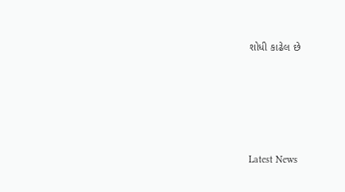શોધી કાઢેલ છે






Latest News